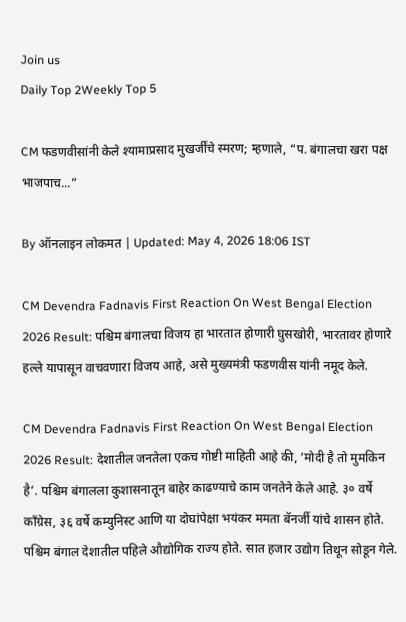Join us
Daily Top 2Weekly Top 5

CM फडणवीसांनी केले श्यामाप्रसाद मुखर्जींचे स्मरण; म्हणाले, “प. बंगालचा खरा पक्ष भाजपाच...”

By ऑनलाइन लोकमत | Updated: May 4, 2026 18:06 IST

CM Devendra Fadnavis First Reaction On West Bengal Election 2026 Result: पश्चिम बंगालचा विजय हा भारतात होणारी घुसखोरी, भारतावर होणारे हल्ले यापासून वाचवणारा विजय आहे, असे मुख्यमंत्री फडणवीस यांनी नमूद केले.

CM Devendra Fadnavis First Reaction On West Bengal Election 2026 Result: देशातील जनतेला एकच गोष्टी माहिती आहे की, ‘मोदी है तो मुमकिन है’. पश्चिम बंगालला कुशासनातून बाहेर काढण्याचे काम जनतेने केले आहे. ३० वर्षे काँग्रेस, ३६ वर्षे कम्युनिस्ट आणि या दोघांपेक्षा भयंकर ममता बॅनर्जी यांचे शासन होते. पश्चिम बंगाल देशातील पहिले औद्योगिक राज्य होते. सात हजार उद्योग तिथून सोडून गेले.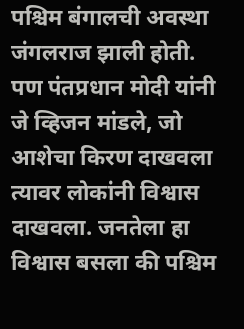पश्चिम बंगालची अवस्था जंगलराज झाली होती. पण पंतप्रधान मोदी यांनी जे व्हिजन मांडले, जो आशेचा किरण दाखवला त्यावर लोकांनी विश्वास दाखवला. जनतेला हा विश्वास बसला की पश्चिम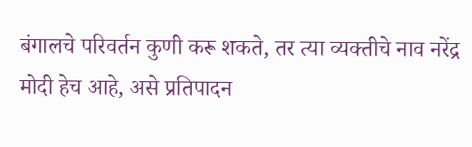बंगालचे परिवर्तन कुणी करू शकते, तर त्या व्यक्तीचे नाव नरेंद्र मोदी हेच आहे, असे प्रतिपादन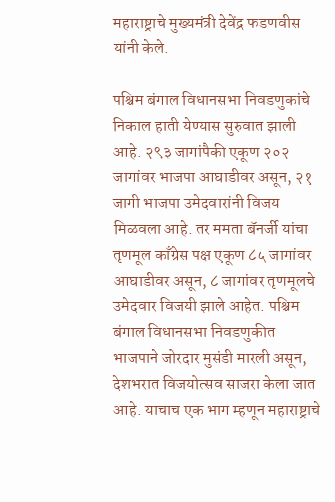महाराष्ट्राचे मुख्यमंत्री देवेंद्र फडणवीस यांनी केले.

पश्चिम बंगाल विधानसभा निवडणुकांचे निकाल हाती येण्यास सुरुवात झाली आहे. २९३ जागांपैकी एकूण २०२ जागांवर भाजपा आघाडीवर असून, २१ जागी भाजपा उमेदवारांनी विजय मिळवला आहे. तर ममता बॅनर्जी यांचा तृणमूल काँग्रेस पक्ष एकूण ८५ जागांवर आघाडीवर असून, ८ जागांवर तृणमूलचे उमेदवार विजयी झाले आहेत. पश्चिम बंगाल विधानसभा निवडणुकीत भाजपाने जोरदार मुसंडी मारली असून, देशभरात विजयोत्सव साजरा केला जात आहे. याचाच एक भाग म्हणून महाराष्ट्राचे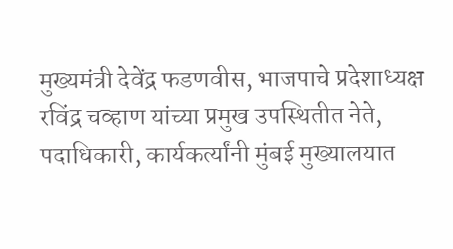मुख्यमंत्री देवेंद्र फडणवीस, भाजपाचे प्रदेशाध्यक्ष रविंद्र चव्हाण यांच्या प्रमुख उपस्थितीत नेते, पदाधिकारी, कार्यकर्त्यांनी मुंबई मुख्यालयात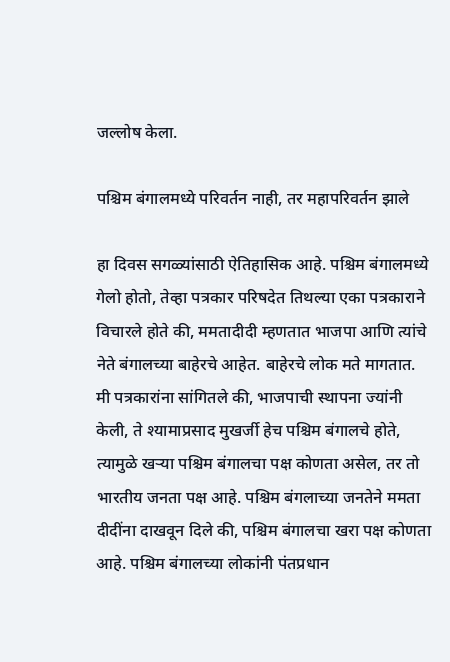जल्लोष केला.

पश्चिम बंगालमध्ये परिवर्तन नाही, तर महापरिवर्तन झाले

हा दिवस सगळ्यांसाठी ऐतिहासिक आहे. पश्चिम बंगालमध्ये गेलो होतो, तेव्हा पत्रकार परिषदेत तिथल्या एका पत्रकाराने विचारले होते की, ममतादीदी म्हणतात भाजपा आणि त्यांचे नेते बंगालच्या बाहेरचे आहेत. बाहेरचे लोक मते मागतात. मी पत्रकारांना सांगितले की, भाजपाची स्थापना ज्यांनी केली, ते श्यामाप्रसाद मुखर्जी हेच पश्चिम बंगालचे होते, त्यामुळे खऱ्या पश्चिम बंगालचा पक्ष कोणता असेल, तर तो भारतीय जनता पक्ष आहे. पश्चिम बंगलाच्या जनतेने ममता दीदींना दाखवून दिले की, पश्चिम बंगालचा खरा पक्ष कोणता आहे. पश्चिम बंगालच्या लोकांनी पंतप्रधान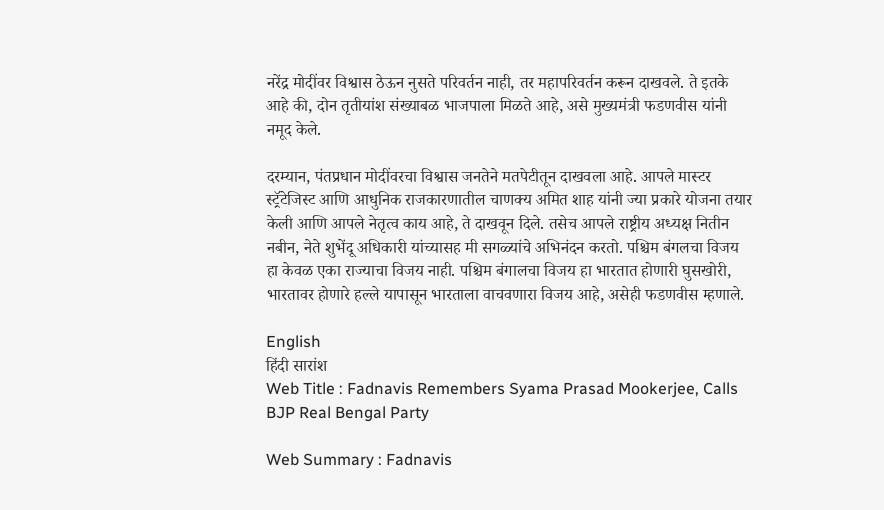नरेंद्र मोदींवर विश्वास ठेऊन नुसते परिवर्तन नाही, तर महापरिवर्तन करून दाखवले. ते इतके आहे की, दोन तृतीयांश संख्याबळ भाजपाला मिळते आहे, असे मुख्यमंत्री फडणवीस यांनी नमूद केले.

दरम्यान, पंतप्रधान मोदींवरचा विश्वास जनतेने मतपेटीतून दाखवला आहे. आपले मास्टर स्ट्रॅटेजिस्ट आणि आधुनिक राजकारणातील चाणक्य अमित शाह यांनी ज्या प्रकारे योजना तयार केली आणि आपले नेतृत्व काय आहे, ते दाखवून दिले. तसेच आपले राष्ट्रीय अध्यक्ष नितीन नबीन, नेते शुभेंदू अधिकारी यांच्यासह मी सगळ्यांचे अभिनंदन करतो. पश्चिम बंगलचा विजय हा केवळ एका राज्याचा विजय नाही. पश्चिम बंगालचा विजय हा भारतात होणारी घुसखोरी, भारतावर होणारे हल्ले यापासून भारताला वाचवणारा विजय आहे, असेही फडणवीस म्हणाले.

English
हिंदी सारांश
Web Title : Fadnavis Remembers Syama Prasad Mookerjee, Calls BJP Real Bengal Party

Web Summary : Fadnavis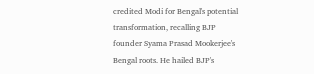credited Modi for Bengal's potential transformation, recalling BJP founder Syama Prasad Mookerjee's Bengal roots. He hailed BJP's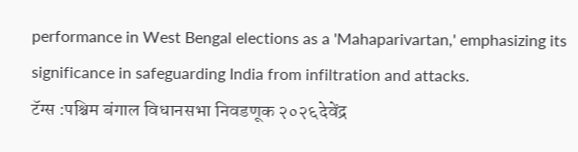performance in West Bengal elections as a 'Mahaparivartan,' emphasizing its significance in safeguarding India from infiltration and attacks.
टॅग्स :पश्चिम बंगाल विधानसभा निवडणूक २०२६देवेंद्र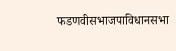फडणवीसभाजपाविधानसभा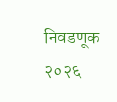निवडणूक २०२६